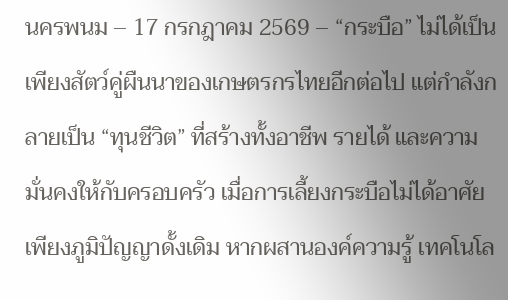นครพนม – 17 กรกฎาคม 2569 – “กระบือ” ไม่ได้เป็นเพียงสัตว์คู่ผืนนาของเกษตรกรไทยอีกต่อไป แต่กำลังกลายเป็น “ทุนชีวิต” ที่สร้างทั้งอาชีพ รายได้ และความมั่นคงให้กับครอบครัว เมื่อการเลี้ยงกระบือไม่ได้อาศัยเพียงภูมิปัญญาดั้งเดิม หากผสานองค์ความรู้ เทคโนโล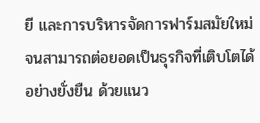ยี และการบริหารจัดการฟาร์มสมัยใหม่ จนสามารถต่อยอดเป็นธุรกิจที่เติบโตได้อย่างยั่งยืน ด้วยแนว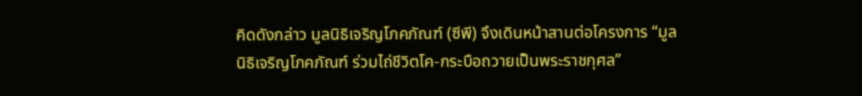คิดดังกล่าว มูลนิธิเจริญโภคภัณฑ์ (ซีพี) จึงเดินหน้าสานต่อโครงการ “มูลนิธิเจริญโภคภัณฑ์ ร่วมไถ่ชีวิตโค-กระบือถวายเป็นพระราชกุศล”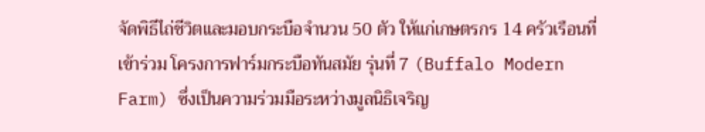จัดพิธีไถ่ชีวิตและมอบกระบือจำนวน 50 ตัว ให้แก่เกษตรกร 14 ครัวเรือนที่เข้าร่วม โครงการฟาร์มกระบือทันสมัย รุ่นที่ 7 (Buffalo Modern Farm) ซึ่งเป็นความร่วมมือระหว่างมูลนิธิเจริญ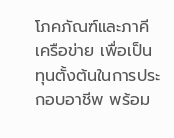โภคภัณฑ์และภาคีเครือข่าย เพื่อเป็นทุนตั้งต้นในการประกอบอาชีพ พร้อม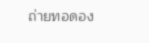ถ่ายทอดอง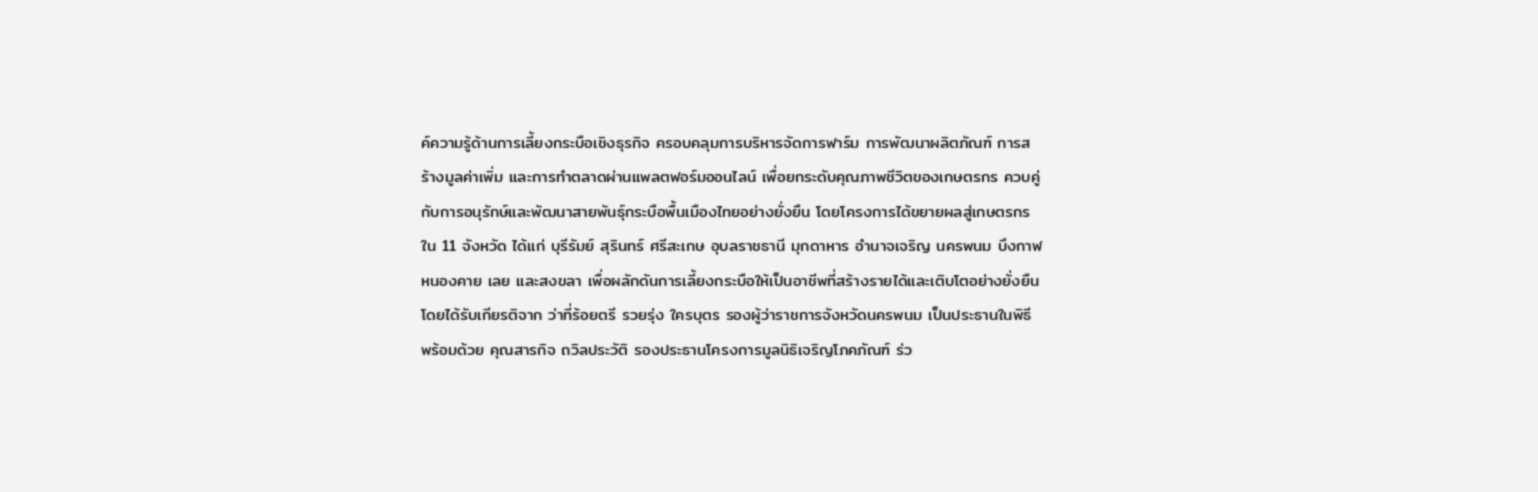ค์ความรู้ด้านการเลี้ยงกระบือเชิงธุรกิจ ครอบคลุมการบริหารจัดการฟาร์ม การพัฒนาผลิตภัณฑ์ การสร้างมูลค่าเพิ่ม และการทำตลาดผ่านแพลตฟอร์มออนไลน์ เพื่อยกระดับคุณภาพชีวิตของเกษตรกร ควบคู่กับการอนุรักษ์และพัฒนาสายพันธุ์กระบือพื้นเมืองไทยอย่างยั่งยืน โดยโครงการได้ขยายผลสู่เกษตรกรใน 11 จังหวัด ได้แก่ บุรีรัมย์ สุรินทร์ ศรีสะเกษ อุบลราชธานี มุกดาหาร อำนาจเจริญ นครพนม บึงกาฬ หนองคาย เลย และสงขลา เพื่อผลักดันการเลี้ยงกระบือให้เป็นอาชีพที่สร้างรายได้และเติบโตอย่างยั่งยืน โดยได้รับเกียรติจาก ว่าที่ร้อยตรี รวยรุ่ง ใครบุตร รองผู้ว่าราชการจังหวัดนครพนม เป็นประธานในพิธี พร้อมด้วย คุณสารกิจ ถวิลประวัติ รองประธานโครงการมูลนิธิเจริญโภคภัณฑ์ ร่ว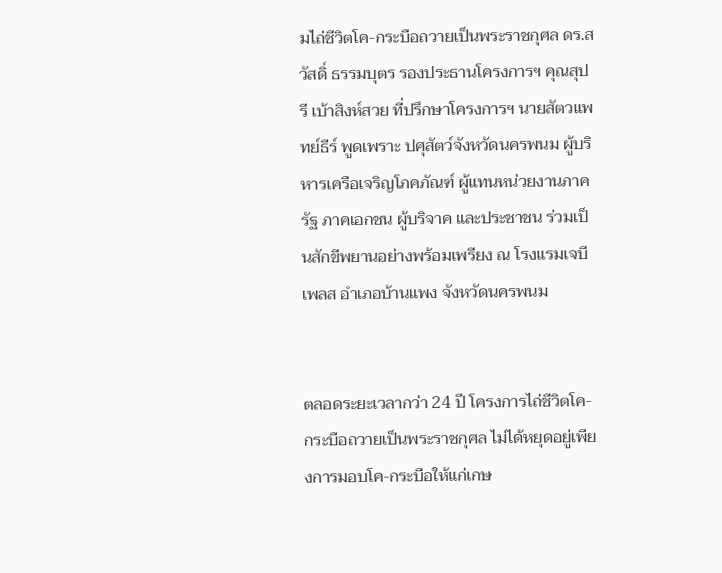มไถ่ชีวิตโค-กระบือถวายเป็นพระราชกุศล ดร.สวัสดิ์ ธรรมบุตร รองประธานโครงการฯ คุณสุปรี เบ้าสิงห์สวย ที่ปรึกษาโครงการฯ นายสัตวแพทย์ธีร์ พูดเพราะ ปศุสัตว์จังหวัดนครพนม ผู้บริหารเครือเจริญโภคภัณฑ์ ผู้แทนหน่วยงานภาครัฐ ภาคเอกชน ผู้บริจาค และประชาชน ร่วมเป็นสักขีพยานอย่างพร้อมเพรียง ณ โรงแรมเจบีเพลส อำเภอบ้านแพง จังหวัดนครพนม


ตลอดระยะเวลากว่า 24 ปี โครงการไถ่ชีวิตโค-กระบือถวายเป็นพระราชกุศล ไม่ได้หยุดอยู่เพียงการมอบโค-กระบือให้แก่เกษ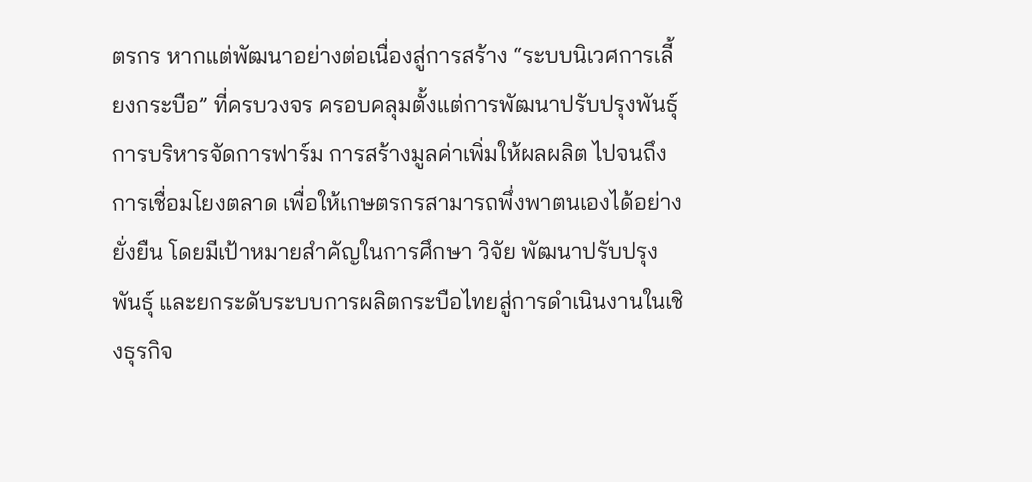ตรกร หากแต่พัฒนาอย่างต่อเนื่องสู่การสร้าง “ระบบนิเวศการเลี้ยงกระบือ” ที่ครบวงจร ครอบคลุมตั้งแต่การพัฒนาปรับปรุงพันธุ์ การบริหารจัดการฟาร์ม การสร้างมูลค่าเพิ่มให้ผลผลิต ไปจนถึงการเชื่อมโยงตลาด เพื่อให้เกษตรกรสามารถพึ่งพาตนเองได้อย่างยั่งยืน โดยมีเป้าหมายสำคัญในการศึกษา วิจัย พัฒนาปรับปรุงพันธุ์ และยกระดับระบบการผลิตกระบือไทยสู่การดำเนินงานในเชิงธุรกิจ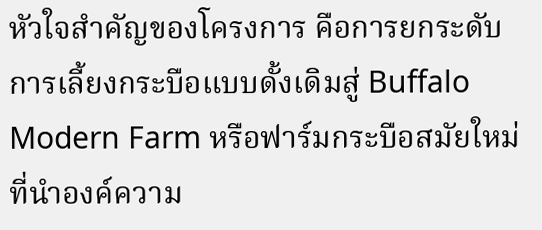หัวใจสำคัญของโครงการ คือการยกระดับการเลี้ยงกระบือแบบดั้งเดิมสู่ Buffalo Modern Farm หรือฟาร์มกระบือสมัยใหม่ ที่นำองค์ความ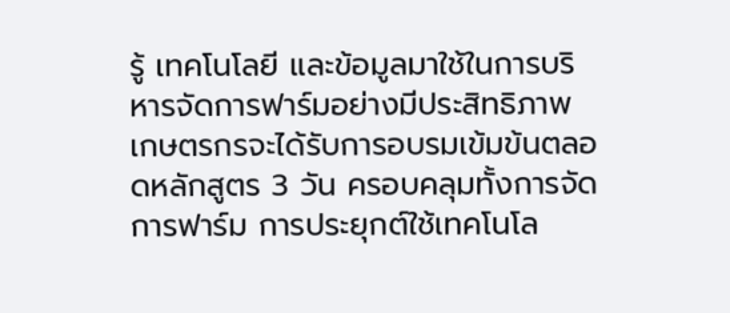รู้ เทคโนโลยี และข้อมูลมาใช้ในการบริหารจัดการฟาร์มอย่างมีประสิทธิภาพ เกษตรกรจะได้รับการอบรมเข้มข้นตลอดหลักสูตร 3 วัน ครอบคลุมทั้งการจัดการฟาร์ม การประยุกต์ใช้เทคโนโล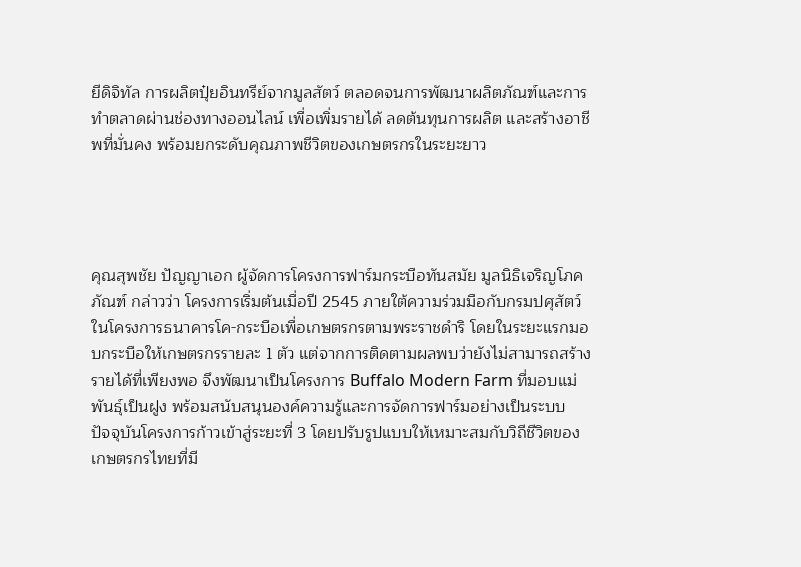ยีดิจิทัล การผลิตปุ๋ยอินทรีย์จากมูลสัตว์ ตลอดจนการพัฒนาผลิตภัณฑ์และการทำตลาดผ่านช่องทางออนไลน์ เพื่อเพิ่มรายได้ ลดต้นทุนการผลิต และสร้างอาชีพที่มั่นคง พร้อมยกระดับคุณภาพชีวิตของเกษตรกรในระยะยาว




คุณสุพชัย ปัญญาเอก ผู้จัดการโครงการฟาร์มกระบือทันสมัย มูลนิธิเจริญโภคภัณฑ์ กล่าวว่า โครงการเริ่มต้นเมื่อปี 2545 ภายใต้ความร่วมมือกับกรมปศุสัตว์ ในโครงการธนาคารโค-กระบือเพื่อเกษตรกรตามพระราชดำริ โดยในระยะแรกมอบกระบือให้เกษตรกรรายละ 1 ตัว แต่จากการติดตามผลพบว่ายังไม่สามารถสร้างรายได้ที่เพียงพอ จึงพัฒนาเป็นโครงการ Buffalo Modern Farm ที่มอบแม่พันธุ์เป็นฝูง พร้อมสนับสนุนองค์ความรู้และการจัดการฟาร์มอย่างเป็นระบบ
ปัจจุบันโครงการก้าวเข้าสู่ระยะที่ 3 โดยปรับรูปแบบให้เหมาะสมกับวิถีชีวิตของเกษตรกรไทยที่มี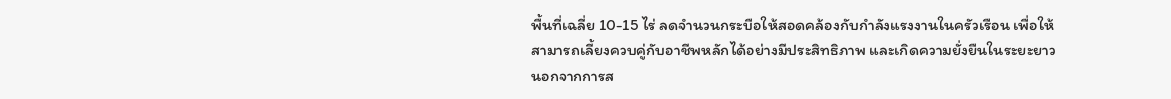พื้นที่เฉลี่ย 10-15 ไร่ ลดจำนวนกระบือให้สอดคล้องกับกำลังแรงงานในครัวเรือน เพื่อให้สามารถเลี้ยงควบคู่กับอาชีพหลักได้อย่างมีประสิทธิภาพ และเกิดความยั่งยืนในระยะยาว
นอกจากการส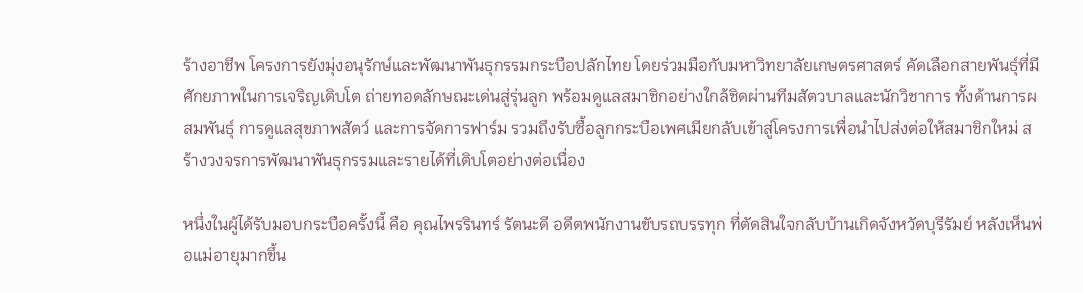ร้างอาชีพ โครงการยังมุ่งอนุรักษ์และพัฒนาพันธุกรรมกระบือปลักไทย โดยร่วมมือกับมหาวิทยาลัยเกษตรศาสตร์ คัดเลือกสายพันธุ์ที่มีศักยภาพในการเจริญเติบโต ถ่ายทอดลักษณะเด่นสู่รุ่นลูก พร้อมดูแลสมาชิกอย่างใกล้ชิดผ่านทีมสัตวบาลและนักวิชาการ ทั้งด้านการผสมพันธุ์ การดูแลสุขภาพสัตว์ และการจัดการฟาร์ม รวมถึงรับซื้อลูกกระบือเพศเมียกลับเข้าสู่โครงการเพื่อนำไปส่งต่อให้สมาชิกใหม่ สร้างวงจรการพัฒนาพันธุกรรมและรายได้ที่เติบโตอย่างต่อเนื่อง

หนึ่งในผู้ได้รับมอบกระบือครั้งนี้ คือ คุณไพรรินทร์ รัตนะดี อดีตพนักงานขับรถบรรทุก ที่ตัดสินใจกลับบ้านเกิดจังหวัดบุรีรัมย์ หลังเห็นพ่อแม่อายุมากขึ้น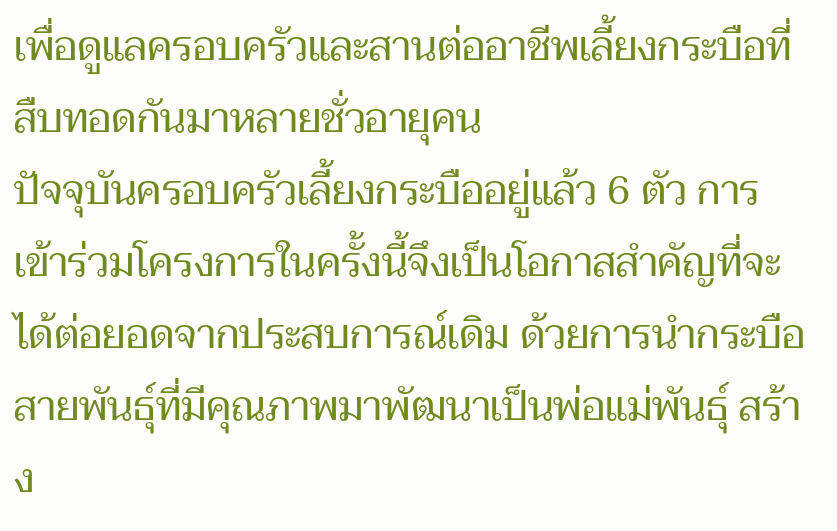เพื่อดูแลครอบครัวและสานต่ออาชีพเลี้ยงกระบือที่สืบทอดกันมาหลายชั่วอายุคน
ปัจจุบันครอบครัวเลี้ยงกระบืออยู่แล้ว 6 ตัว การเข้าร่วมโครงการในครั้งนี้จึงเป็นโอกาสสำคัญที่จะได้ต่อยอดจากประสบการณ์เดิม ด้วยการนำกระบือสายพันธุ์ที่มีคุณภาพมาพัฒนาเป็นพ่อแม่พันธุ์ สร้าง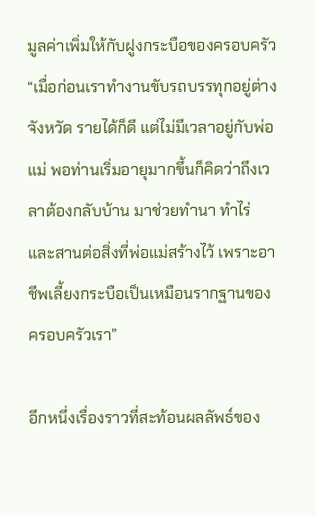มูลค่าเพิ่มให้กับฝูงกระบือของครอบครัว
“เมื่อก่อนเราทำงานขับรถบรรทุกอยู่ต่างจังหวัด รายได้ก็ดี แต่ไม่มีเวลาอยู่กับพ่อแม่ พอท่านเริ่มอายุมากขึ้นก็คิดว่าถึงเวลาต้องกลับบ้าน มาช่วยทำนา ทำไร่ และสานต่อสิ่งที่พ่อแม่สร้างไว้ เพราะอาชีพเลี้ยงกระบือเป็นเหมือนรากฐานของครอบครัวเรา”

อีกหนึ่งเรื่องราวที่สะท้อนผลลัพธ์ของ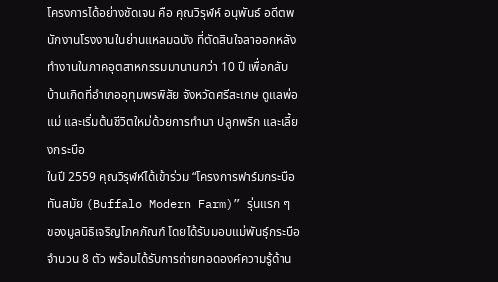โครงการได้อย่างชัดเจน คือ คุณวิรุฬห์ อนุพันธ์ อดีตพนักงานโรงงานในย่านแหลมฉบัง ที่ตัดสินใจลาออกหลังทำงานในภาคอุตสาหกรรมมานานกว่า 10 ปี เพื่อกลับบ้านเกิดที่อำเภออุทุมพรพิสัย จังหวัดศรีสะเกษ ดูแลพ่อแม่ และเริ่มต้นชีวิตใหม่ด้วยการทำนา ปลูกพริก และเลี้ยงกระบือ
ในปี 2559 คุณวิรุฬห์ได้เข้าร่วม “โครงการฟาร์มกระบือทันสมัย (Buffalo Modern Farm)” รุ่นแรก ๆ ของมูลนิธิเจริญโภคภัณฑ์ โดยได้รับมอบแม่พันธุ์กระบือจำนวน 8 ตัว พร้อมได้รับการถ่ายทอดองค์ความรู้ด้าน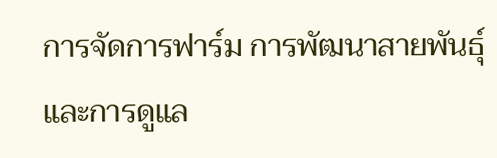การจัดการฟาร์ม การพัฒนาสายพันธุ์ และการดูแล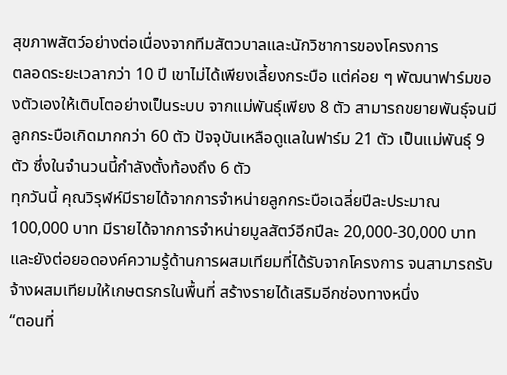สุขภาพสัตว์อย่างต่อเนื่องจากทีมสัตวบาลและนักวิชาการของโครงการ
ตลอดระยะเวลากว่า 10 ปี เขาไม่ได้เพียงเลี้ยงกระบือ แต่ค่อย ๆ พัฒนาฟาร์มของตัวเองให้เติบโตอย่างเป็นระบบ จากแม่พันธุ์เพียง 8 ตัว สามารถขยายพันธุ์จนมีลูกกระบือเกิดมากกว่า 60 ตัว ปัจจุบันเหลือดูแลในฟาร์ม 21 ตัว เป็นแม่พันธุ์ 9 ตัว ซึ่งในจำนวนนี้กำลังตั้งท้องถึง 6 ตัว
ทุกวันนี้ คุณวิรุฬห์มีรายได้จากการจำหน่ายลูกกระบือเฉลี่ยปีละประมาณ 100,000 บาท มีรายได้จากการจำหน่ายมูลสัตว์อีกปีละ 20,000-30,000 บาท และยังต่อยอดองค์ความรู้ด้านการผสมเทียมที่ได้รับจากโครงการ จนสามารถรับจ้างผสมเทียมให้เกษตรกรในพื้นที่ สร้างรายได้เสริมอีกช่องทางหนึ่ง
“ตอนที่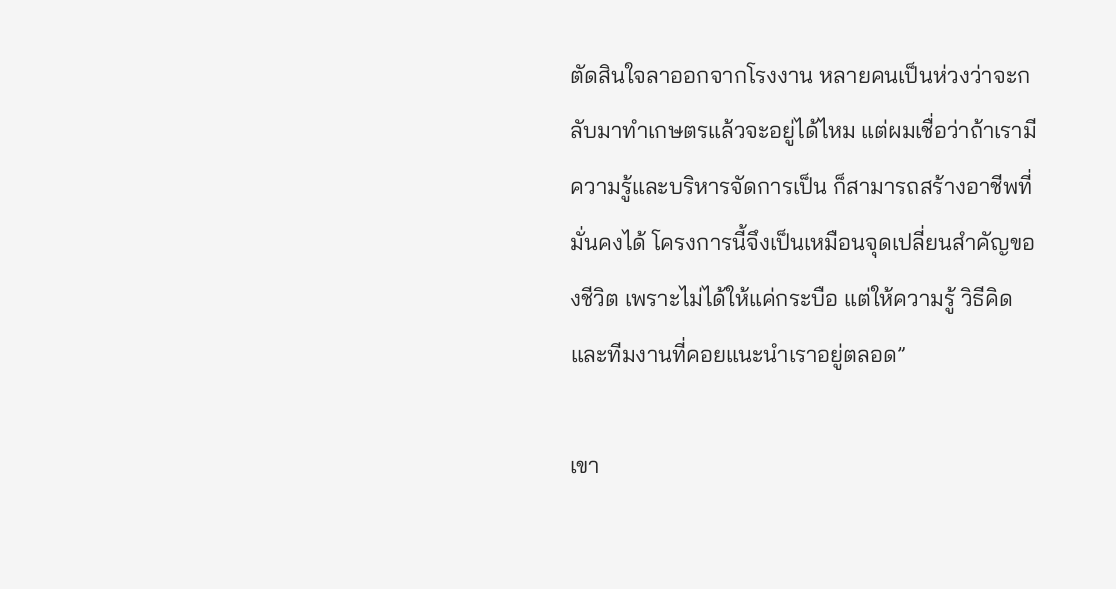ตัดสินใจลาออกจากโรงงาน หลายคนเป็นห่วงว่าจะกลับมาทำเกษตรแล้วจะอยู่ได้ไหม แต่ผมเชื่อว่าถ้าเรามีความรู้และบริหารจัดการเป็น ก็สามารถสร้างอาชีพที่มั่นคงได้ โครงการนี้จึงเป็นเหมือนจุดเปลี่ยนสำคัญของชีวิต เพราะไม่ได้ให้แค่กระบือ แต่ให้ความรู้ วิธีคิด และทีมงานที่คอยแนะนำเราอยู่ตลอด”

เขา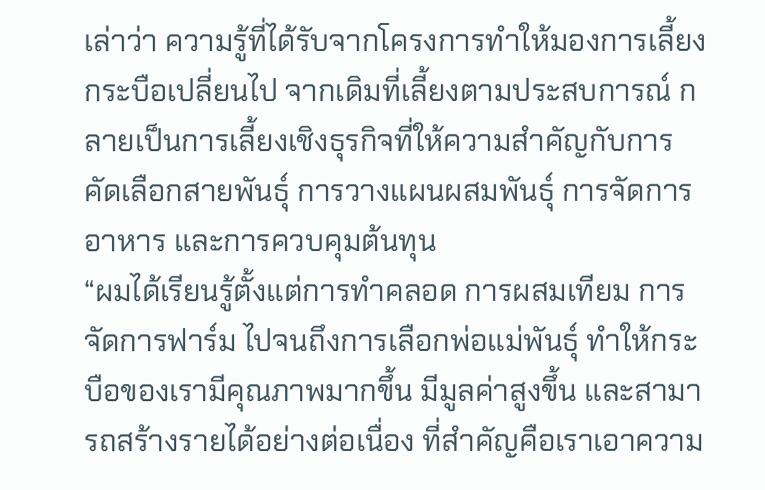เล่าว่า ความรู้ที่ได้รับจากโครงการทำให้มองการเลี้ยงกระบือเปลี่ยนไป จากเดิมที่เลี้ยงตามประสบการณ์ กลายเป็นการเลี้ยงเชิงธุรกิจที่ให้ความสำคัญกับการคัดเลือกสายพันธุ์ การวางแผนผสมพันธุ์ การจัดการอาหาร และการควบคุมต้นทุน
“ผมได้เรียนรู้ตั้งแต่การทำคลอด การผสมเทียม การจัดการฟาร์ม ไปจนถึงการเลือกพ่อแม่พันธุ์ ทำให้กระบือของเรามีคุณภาพมากขึ้น มีมูลค่าสูงขึ้น และสามารถสร้างรายได้อย่างต่อเนื่อง ที่สำคัญคือเราเอาความ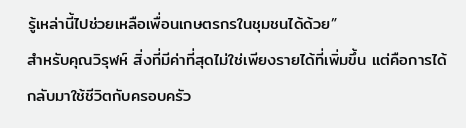รู้เหล่านี้ไปช่วยเหลือเพื่อนเกษตรกรในชุมชนได้ด้วย”
สำหรับคุณวิรุฬห์ สิ่งที่มีค่าที่สุดไม่ใช่เพียงรายได้ที่เพิ่มขึ้น แต่คือการได้กลับมาใช้ชีวิตกับครอบครัว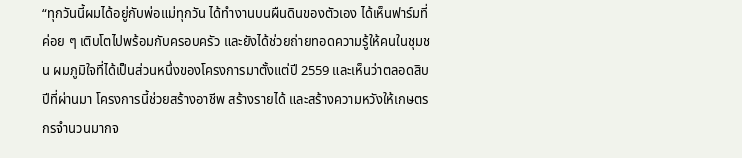“ทุกวันนี้ผมได้อยู่กับพ่อแม่ทุกวัน ได้ทำงานบนผืนดินของตัวเอง ได้เห็นฟาร์มที่ค่อย ๆ เติบโตไปพร้อมกับครอบครัว และยังได้ช่วยถ่ายทอดความรู้ให้คนในชุมชน ผมภูมิใจที่ได้เป็นส่วนหนึ่งของโครงการมาตั้งแต่ปี 2559 และเห็นว่าตลอดสิบปีที่ผ่านมา โครงการนี้ช่วยสร้างอาชีพ สร้างรายได้ และสร้างความหวังให้เกษตรกรจำนวนมากจ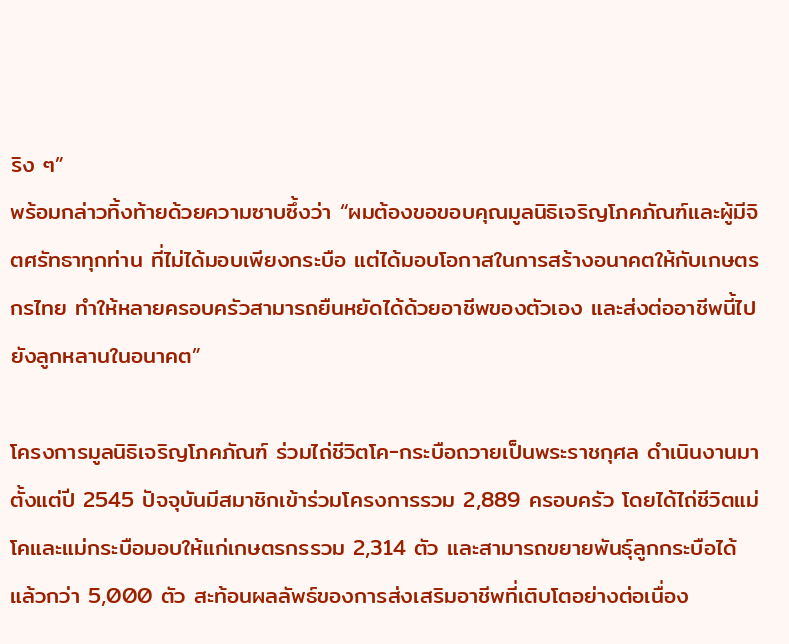ริง ๆ”
พร้อมกล่าวทิ้งท้ายด้วยความซาบซึ้งว่า “ผมต้องขอขอบคุณมูลนิธิเจริญโภคภัณฑ์และผู้มีจิตศรัทธาทุกท่าน ที่ไม่ได้มอบเพียงกระบือ แต่ได้มอบโอกาสในการสร้างอนาคตให้กับเกษตรกรไทย ทำให้หลายครอบครัวสามารถยืนหยัดได้ด้วยอาชีพของตัวเอง และส่งต่ออาชีพนี้ไปยังลูกหลานในอนาคต”

โครงการมูลนิธิเจริญโภคภัณฑ์ ร่วมไถ่ชีวิตโค-กระบือถวายเป็นพระราชกุศล ดำเนินงานมาตั้งแต่ปี 2545 ปัจจุบันมีสมาชิกเข้าร่วมโครงการรวม 2,889 ครอบครัว โดยได้ไถ่ชีวิตแม่โคและแม่กระบือมอบให้แก่เกษตรกรรวม 2,314 ตัว และสามารถขยายพันธุ์ลูกกระบือได้แล้วกว่า 5,000 ตัว สะท้อนผลลัพธ์ของการส่งเสริมอาชีพที่เติบโตอย่างต่อเนื่อง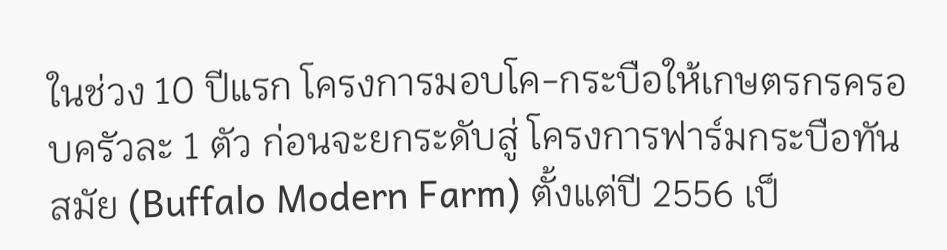ในช่วง 10 ปีแรก โครงการมอบโค-กระบือให้เกษตรกรครอบครัวละ 1 ตัว ก่อนจะยกระดับสู่ โครงการฟาร์มกระบือทันสมัย (Buffalo Modern Farm) ตั้งแต่ปี 2556 เป็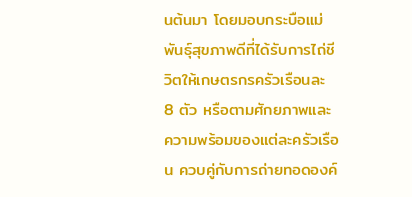นต้นมา โดยมอบกระบือแม่พันธุ์สุขภาพดีที่ได้รับการไถ่ชีวิตให้เกษตรกรครัวเรือนละ 8 ตัว หรือตามศักยภาพและความพร้อมของแต่ละครัวเรือน ควบคู่กับการถ่ายทอดองค์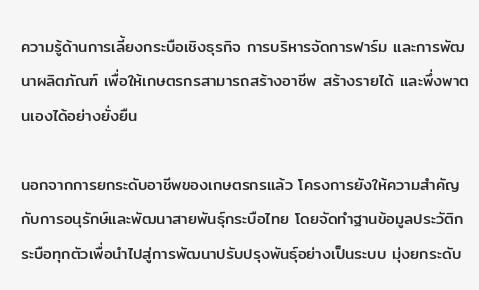ความรู้ด้านการเลี้ยงกระบือเชิงธุรกิจ การบริหารจัดการฟาร์ม และการพัฒนาผลิตภัณฑ์ เพื่อให้เกษตรกรสามารถสร้างอาชีพ สร้างรายได้ และพึ่งพาตนเองได้อย่างยั่งยืน

นอกจากการยกระดับอาชีพของเกษตรกรแล้ว โครงการยังให้ความสำคัญกับการอนุรักษ์และพัฒนาสายพันธุ์กระบือไทย โดยจัดทำฐานข้อมูลประวัติกระบือทุกตัวเพื่อนำไปสู่การพัฒนาปรับปรุงพันธุ์อย่างเป็นระบบ มุ่งยกระดับ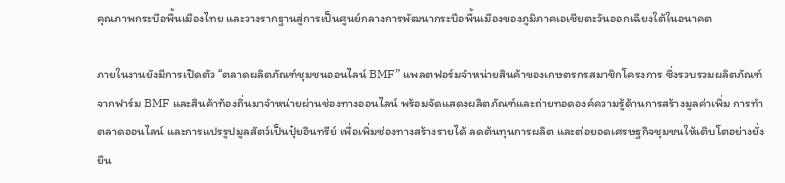คุณภาพกระบือพื้นเมืองไทย และวางรากฐานสู่การเป็นศูนย์กลางการพัฒนากระบือพื้นเมืองของภูมิภาคเอเชียตะวันออกเฉียงใต้ในอนาคต

ภายในงานยังมีการเปิดตัว “ตลาดผลิตภัณฑ์ชุมชนออนไลน์ BMF” แพลตฟอร์มจำหน่ายสินค้าของเกษตรกรสมาชิกโครงการ ซึ่งรวบรวมผลิตภัณฑ์จากฟาร์ม BMF และสินค้าท้องถิ่นมาจำหน่ายผ่านช่องทางออนไลน์ พร้อมจัดแสดงผลิตภัณฑ์และถ่ายทอดองค์ความรู้ด้านการสร้างมูลค่าเพิ่ม การทำตลาดออนไลน์ และการแปรรูปมูลสัตว์เป็นปุ๋ยอินทรีย์ เพื่อเพิ่มช่องทางสร้างรายได้ ลดต้นทุนการผลิต และต่อยอดเศรษฐกิจชุมชนให้เติบโตอย่างยั่งยืน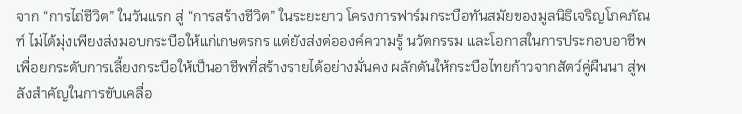จาก “การไถ่ชีวิต” ในวันแรก สู่ “การสร้างชีวิต” ในระยะยาว โครงการฟาร์มกระบือทันสมัยของมูลนิธิเจริญโภคภัณฑ์ ไม่ได้มุ่งเพียงส่งมอบกระบือให้แก่เกษตรกร แต่ยังส่งต่อองค์ความรู้ นวัตกรรม และโอกาสในการประกอบอาชีพ เพื่อยกระดับการเลี้ยงกระบือให้เป็นอาชีพที่สร้างรายได้อย่างมั่นคง ผลักดันให้กระบือไทยก้าวจากสัตว์คู่ผืนนา สู่พลังสำคัญในการขับเคลื่อ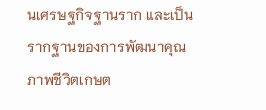นเศรษฐกิจฐานราก และเป็นรากฐานของการพัฒนาคุณภาพชีวิตเกษต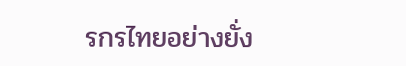รกรไทยอย่างยั่ง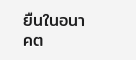ยืนในอนาคต